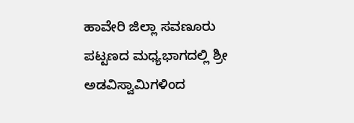ಹಾವೇರಿ ಜಿಲ್ಲಾ ಸವಣೂರು ಪಟ್ಟಣದ ಮಧ್ಯಭಾಗದಲ್ಲಿ ಶ್ರೀ ಅಡವಿಸ್ವಾಮಿಗಳಿಂದ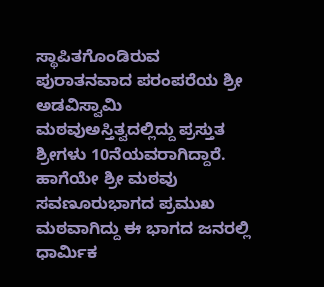ಸ್ಥಾಪಿತಗೊಂಡಿರುವ ಪುರಾತನವಾದ ಪರಂಪರೆಯ ಶ್ರೀ ಅಡವಿಸ್ವಾಮಿ ಮಠವುಅಸ್ತಿತ್ವದಲ್ಲಿದ್ದು ಪ್ರಸ್ತುತ ಶ್ರೀಗಳು 10ನೆಯವರಾಗಿದ್ದಾರೆ. ಹಾಗೆಯೇ ಶ್ರೀ ಮಠವು ಸವಣೂರುಭಾಗದ ಪ್ರಮುಖ ಮಠವಾಗಿದ್ದು ಈ ಭಾಗದ ಜನರಲ್ಲಿ ಧಾರ್ಮಿಕ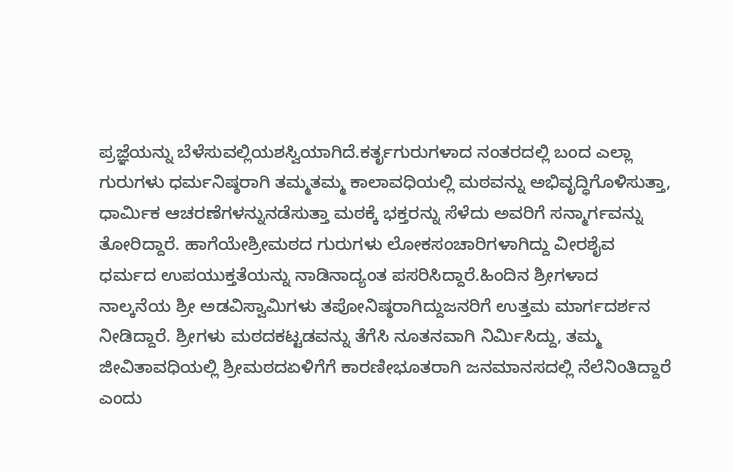ಪ್ರಜ್ಞೆಯನ್ನು ಬೆಳೆಸುವಲ್ಲಿಯಶಸ್ವಿಯಾಗಿದೆ.ಕರ್ತೃಗುರುಗಳಾದ ನಂತರದಲ್ಲಿ ಬಂದ ಎಲ್ಲಾ ಗುರುಗಳು ಧರ್ಮನಿಷ್ಠರಾಗಿ ತಮ್ಮತಮ್ಮ ಕಾಲಾವಧಿಯಲ್ಲಿ ಮಠವನ್ನು ಅಭಿವೃದ್ಧಿಗೊಳಿಸುತ್ತಾ, ಧಾರ್ಮಿಕ ಆಚರಣೆಗಳನ್ನುನಡೆಸುತ್ತಾ ಮಠಕ್ಕೆ ಭಕ್ತರನ್ನು ಸೆಳೆದು ಅವರಿಗೆ ಸನ್ಮಾರ್ಗವನ್ನು ತೋರಿದ್ದಾರೆ. ಹಾಗೆಯೇಶ್ರೀಮಠದ ಗುರುಗಳು ಲೋಕಸಂಚಾರಿಗಳಾಗಿದ್ದು ವೀರಶೈವ ಧರ್ಮದ ಉಪಯುಕ್ತತೆಯನ್ನು ನಾಡಿನಾದ್ಯಂತ ಪಸರಿಸಿದ್ದಾರೆ.ಹಿಂದಿನ ಶ್ರೀಗಳಾದ ನಾಲ್ಕನೆಯ ಶ್ರೀ ಅಡವಿಸ್ವಾಮಿಗಳು ತಪೋನಿಷ್ಠರಾಗಿದ್ದುಜನರಿಗೆ ಉತ್ತಮ ಮಾರ್ಗದರ್ಶನ ನೀಡಿದ್ದಾರೆ. ಶ್ರೀಗಳು ಮಠದಕಟ್ಟಡವನ್ನು ತೆಗೆಸಿ ನೂತನವಾಗಿ ನಿರ್ಮಿಸಿದ್ದು, ತಮ್ಮ ಜೀವಿತಾವಧಿಯಲ್ಲಿ ಶ್ರೀಮಠದಏಳಿಗೆಗೆ ಕಾರಣೀಭೂತರಾಗಿ ಜನಮಾನಸದಲ್ಲಿ ನೆಲೆನಿಂತಿದ್ದಾರೆ ಎಂದು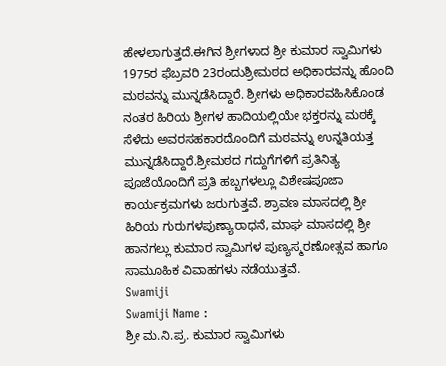ಹೇಳಲಾಗುತ್ತದೆ.ಈಗಿನ ಶ್ರೀಗಳಾದ ಶ್ರೀ ಕುಮಾರ ಸ್ವಾಮಿಗಳು 1975ರ ಫೆಬ್ರವರಿ 23ರಂದುಶ್ರೀಮಠದ ಅಧಿಕಾರವನ್ನು ಹೊಂದಿ ಮಠವನ್ನು ಮುನ್ನಡೆಸಿದ್ದಾರೆ. ಶ್ರೀಗಳು ಅಧಿಕಾರವಹಿಸಿಕೊಂಡ ನಂತರ ಹಿರಿಯ ಶ್ರೀಗಳ ಹಾದಿಯಲ್ಲಿಯೇ ಭಕ್ತರನ್ನು ಮಠಕ್ಕೆ ಸೆಳೆದು ಅವರಸಹಕಾರದೊಂದಿಗೆ ಮಠವನ್ನು ಉನ್ನತಿಯತ್ತ ಮುನ್ನಡೆಸಿದ್ದಾರೆ.ಶ್ರೀಮಠದ ಗದ್ದುಗೆಗಳಿಗೆ ಪ್ರತಿನಿತ್ಯ ಪೂಜೆಯೊಂದಿಗೆ ಪ್ರತಿ ಹಬ್ಬಗಳಲ್ಲೂ ವಿಶೇಷಪೂಜಾ ಕಾರ್ಯಕ್ರಮಗಳು ಜರುಗುತ್ತವೆ. ಶ್ರಾವಣ ಮಾಸದಲ್ಲಿ ಶ್ರೀ ಹಿರಿಯ ಗುರುಗಳಪುಣ್ಯಾರಾಧನೆ, ಮಾಘ ಮಾಸದಲ್ಲಿ ಶ್ರೀ ಹಾನಗಲ್ಲು ಕುಮಾರ ಸ್ವಾಮಿಗಳ ಪುಣ್ಯಸ್ಮರಣೋತ್ಸವ ಹಾಗೂ ಸಾಮೂಹಿಕ ವಿವಾಹಗಳು ನಡೆಯುತ್ತವೆ.
Swamiji
Swamiji Name :
ಶ್ರೀ ಮ.ನಿ.ಪ್ರ. ಕುಮಾರ ಸ್ವಾಮಿಗಳು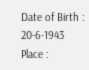Date of Birth :
20-6-1943
Place :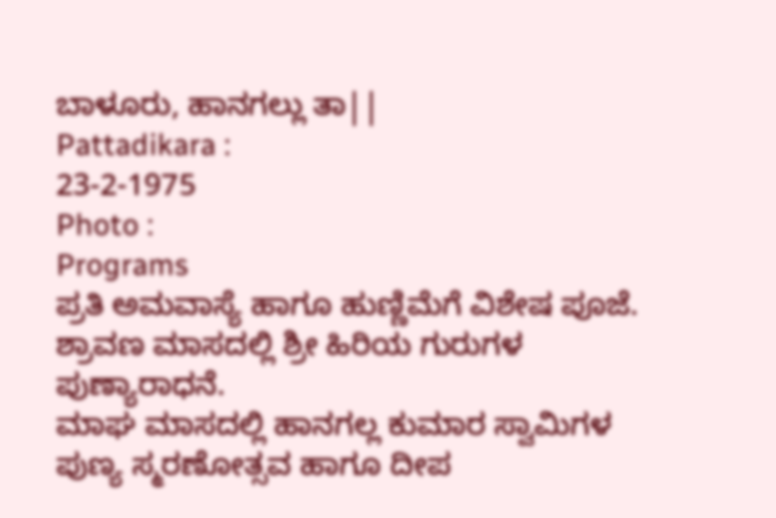ಬಾಳೂರು, ಹಾನಗಲ್ಲು ತಾ||
Pattadikara :
23-2-1975
Photo :
Programs
ಪ್ರತಿ ಅಮವಾಸ್ಯೆ ಹಾಗೂ ಹುಣ್ಣಿಮೆಗೆ ವಿಶೇಷ ಪೂಜೆ.
ಶ್ರಾವಣ ಮಾಸದಲ್ಲಿ ಶ್ರೀ ಹಿರಿಯ ಗುರುಗಳ ಪುಣ್ಯಾರಾಧನೆ.
ಮಾಘ ಮಾಸದಲ್ಲಿ ಹಾನಗಲ್ಲ ಕುಮಾರ ಸ್ವಾಮಿಗಳ ಪುಣ್ಯ ಸ್ಮರಣೋತ್ಸವ ಹಾಗೂ ದೀಪ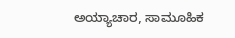ಅಯ್ಯಾಚಾರ, ಸಾಮೂಹಿಕ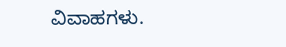ವಿವಾಹಗಳು.